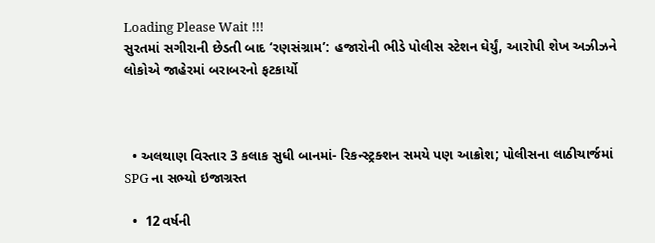Loading Please Wait !!!
સુરતમાં સગીરાની છેડતી બાદ ‘રણસંગ્રામ’: હજારોની ભીડે પોલીસ સ્ટેશન ઘેર્યું, આરોપી શેખ અઝીઝને લોકોએ જાહેરમાં બરાબરનો ફટકાર્યો



  • અલથાણ વિસ્તાર 3 કલાક સુધી બાનમાં- રિકન્સ્ટ્રક્શન સમયે પણ આક્રોશ; પોલીસના લાઠીચાર્જમાં SPG ના સભ્યો ઇજાગ્રસ્ત

  •  12 વર્ષની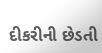દીકરીની છેડતી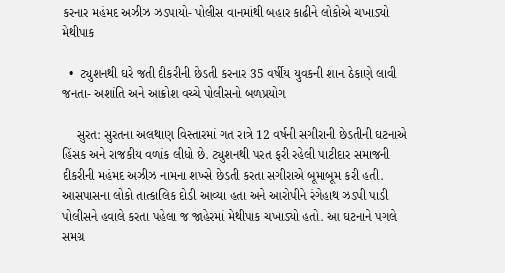કરનાર મહંમદ અઝીઝ ઝડપાયો- પોલીસ વાનમાંથી બહાર કાઢીને લોકોએ ચખાડ્યો મેથીપાક

  •  ટ્યુશનથી ઘરે જતી દીકરીની છેડતી કરનાર 35 વર્ષીય યુવકની શાન ઠેકાણે લાવી જનતા- અશાંતિ અને આક્રોશ વચ્ચે પોલીસનો બળપ્રયોગ

    સુરત: સુરતના અલથાણ વિસ્તારમાં ગત રાત્રે 12 વર્ષની સગીરાની છેડતીની ઘટનાએ હિંસક અને રાજકીય વળાંક લીધો છે. ટ્યુશનથી પરત ફરી રહેલી પાટીદાર સમાજની દીકરીની મહંમદ અઝીઝ નામના શખ્સે છેડતી કરતા સગીરાએ બૂમાબૂમ કરી હતી. આસપાસના લોકો તાત્કાલિક દોડી આવ્યા હતા અને આરોપીને રંગેહાથ ઝડપી પાડી પોલીસને હવાલે કરતા પહેલા જ જાહેરમાં મેથીપાક ચખાડ્યો હતો. આ ઘટનાને પગલે સમગ્ર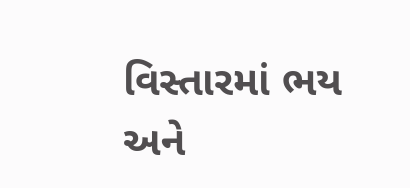વિસ્તારમાં ભય અને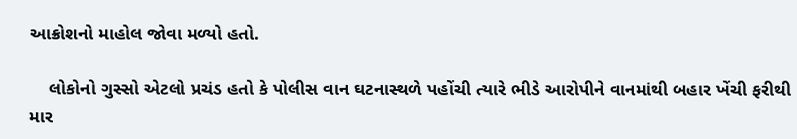આક્રોશનો માહોલ જોવા મળ્યો હતો.

    લોકોનો ગુસ્સો એટલો પ્રચંડ હતો કે પોલીસ વાન ઘટનાસ્થળે પહોંચી ત્યારે ભીડે આરોપીને વાનમાંથી બહાર ખેંચી ફરીથી માર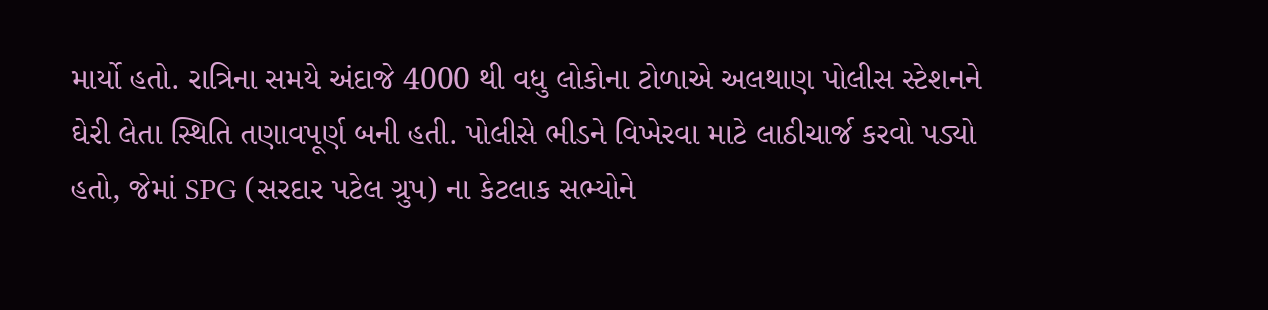માર્યો હતો. રાત્રિના સમયે અંદાજે 4000 થી વધુ લોકોના ટોળાએ અલથાણ પોલીસ સ્ટેશનને ઘેરી લેતા સ્થિતિ તણાવપૂર્ણ બની હતી. પોલીસે ભીડને વિખેરવા માટે લાઠીચાર્જ કરવો પડ્યો હતો, જેમાં SPG (સરદાર પટેલ ગ્રુપ) ના કેટલાક સભ્યોને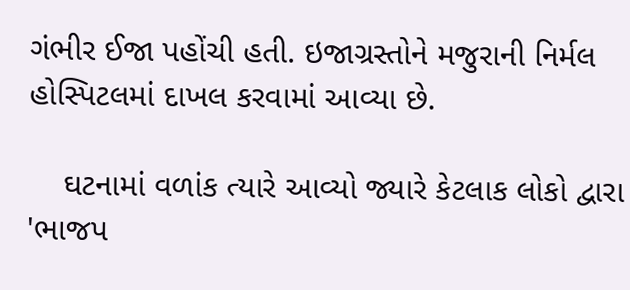ગંભીર ઈજા પહોંચી હતી. ઇજાગ્રસ્તોને મજુરાની નિર્મલ હોસ્પિટલમાં દાખલ કરવામાં આવ્યા છે.

    ઘટનામાં વળાંક ત્યારે આવ્યો જ્યારે કેટલાક લોકો દ્વારા 'ભાજપ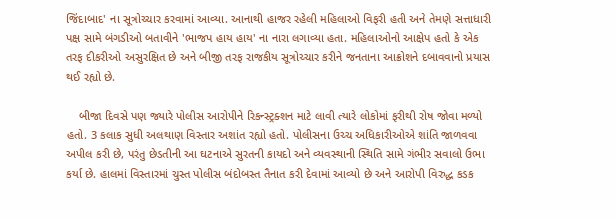જિંદાબાદ' ના સૂત્રોચ્ચાર કરવામાં આવ્યા. આનાથી હાજર રહેલી મહિલાઓ વિફરી હતી અને તેમણે સત્તાધારી પક્ષ સામે બંગડીઓ બતાવીને 'ભાજપ હાય હાય' ના નારા લગાવ્યા હતા. મહિલાઓનો આક્ષેપ હતો કે એક તરફ દીકરીઓ અસુરક્ષિત છે અને બીજી તરફ રાજકીય સૂત્રોચ્ચાર કરીને જનતાના આક્રોશને દબાવવાનો પ્રયાસ થઈ રહ્યો છે.

    બીજા દિવસે પણ જ્યારે પોલીસ આરોપીને રિકન્સ્ટ્રક્શન માટે લાવી ત્યારે લોકોમાં ફરીથી રોષ જોવા મળ્યો હતો. 3 કલાક સુધી અલથાણ વિસ્તાર અશાંત રહ્યો હતો. પોલીસના ઉચ્ચ અધિકારીઓએ શાંતિ જાળવવા અપીલ કરી છે, પરંતુ છેડતીની આ ઘટનાએ સુરતની કાયદો અને વ્યવસ્થાની સ્થિતિ સામે ગંભીર સવાલો ઉભા કર્યા છે. હાલમાં વિસ્તારમાં ચુસ્ત પોલીસ બંદોબસ્ત તૈનાત કરી દેવામાં આવ્યો છે અને આરોપી વિરુદ્ધ કડક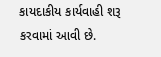કાયદાકીય કાર્યવાહી શરૂ કરવામાં આવી છે.